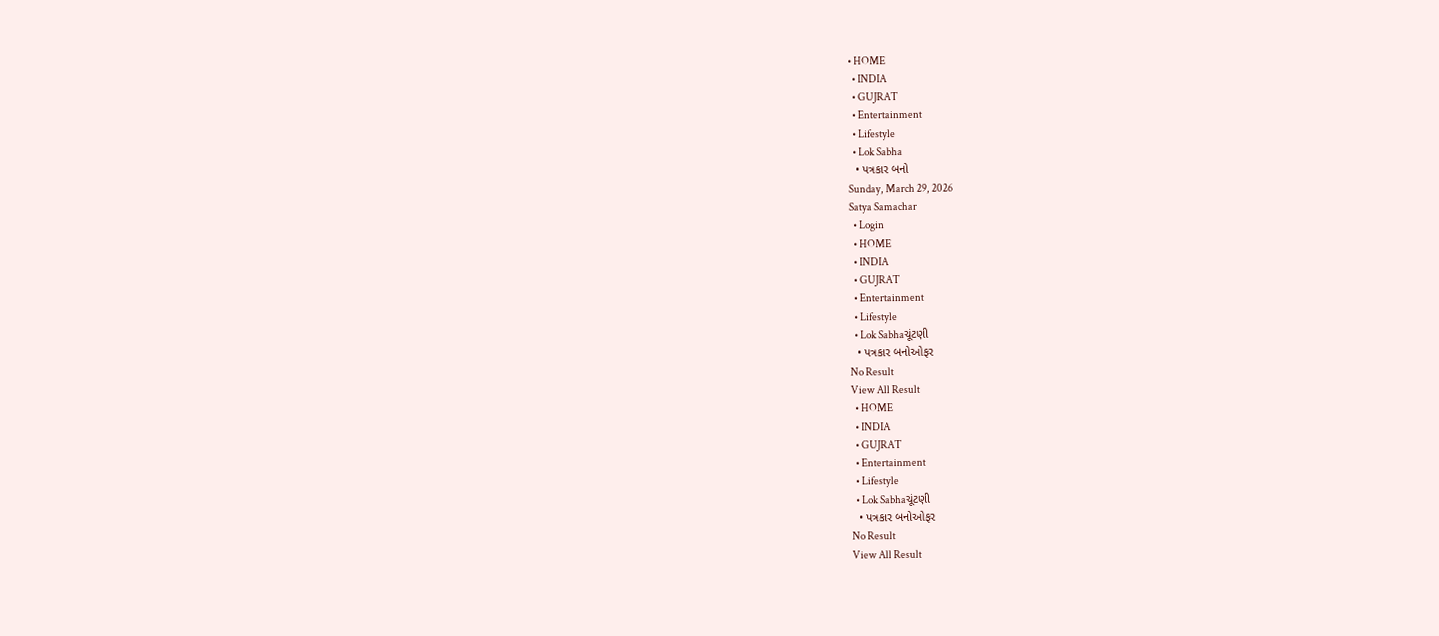• HOME
  • INDIA
  • GUJRAT
  • Entertainment
  • Lifestyle
  • Lok Sabha
  • પત્રકાર બનો
Sunday, March 29, 2026
Satya Samachar
  • Login
  • HOME
  • INDIA
  • GUJRAT
  • Entertainment
  • Lifestyle
  • Lok Sabhaચૂંટણી
  • પત્રકાર બનોઓફર
No Result
View All Result
  • HOME
  • INDIA
  • GUJRAT
  • Entertainment
  • Lifestyle
  • Lok Sabhaચૂંટણી
  • પત્રકાર બનોઓફર
No Result
View All Result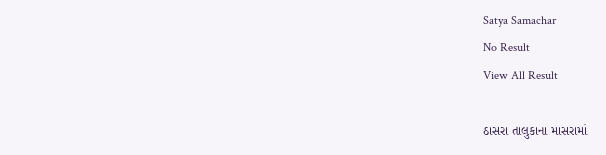Satya Samachar
No Result
View All Result

ઠાસરા તાલુકાના માસરામાં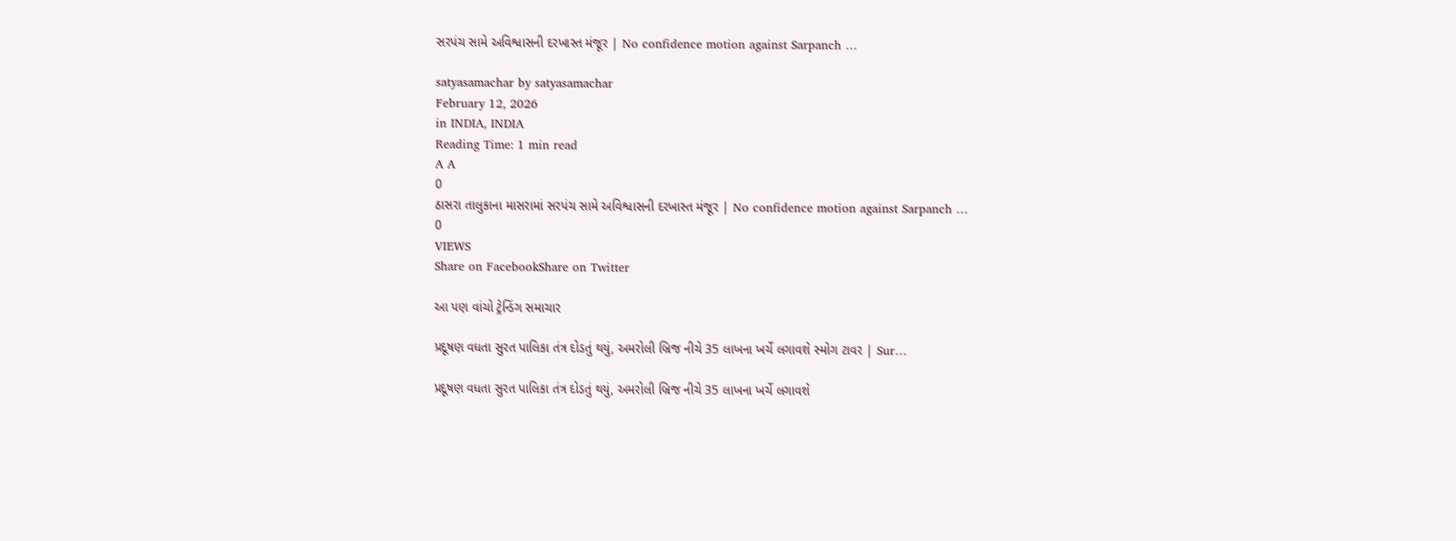સરપંચ સામે અવિશ્વાસની દરખાસ્ત મંજૂર | No confidence motion against Sarpanch …

satyasamachar by satyasamachar
February 12, 2026
in INDIA, INDIA
Reading Time: 1 min read
A A
0
ઠાસરા તાલુકાના માસરામાં સરપંચ સામે અવિશ્વાસની દરખાસ્ત મંજૂર | No confidence motion against Sarpanch …
0
VIEWS
Share on FacebookShare on Twitter

આ પણ વાંચો ટ્રેન્ડિંગ સમાચાર

પ્રદૂષણ વધતા સુરત પાલિકા તંત્ર દોડતું થયું, અમરોલી બ્રિજ નીચે 35 લાખના ખર્ચે લગાવશે સ્મોગ ટાવર | Sur…

પ્રદૂષણ વધતા સુરત પાલિકા તંત્ર દોડતું થયું, અમરોલી બ્રિજ નીચે 35 લાખના ખર્ચે લગાવશે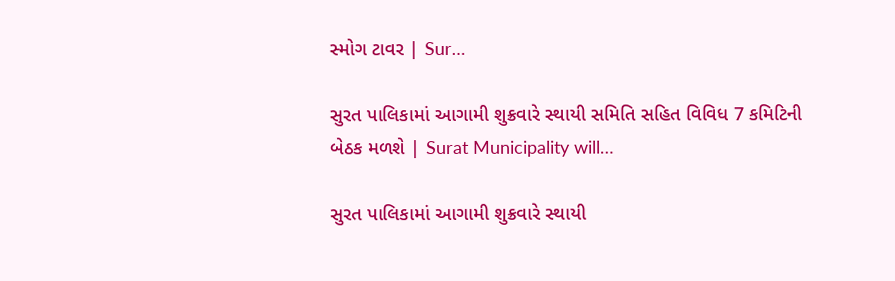સ્મોગ ટાવર | Sur…

સુરત પાલિકામાં આગામી શુક્રવારે સ્થાયી સમિતિ સહિત વિવિધ 7 કમિટિની બેઠક મળશે | Surat Municipality will…

સુરત પાલિકામાં આગામી શુક્રવારે સ્થાયી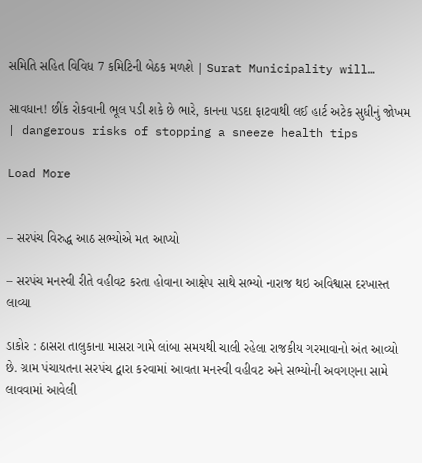સમિતિ સહિત વિવિધ 7 કમિટિની બેઠક મળશે | Surat Municipality will…

સાવધાન! છીંક રોકવાની ભૂલ પડી શકે છે ભારે, કાનના પડદા ફાટવાથી લઈ હાર્ટ અટેક સુધીનું જોખમ | dangerous risks of stopping a sneeze health tips

Load More


– સરપંચ વિરુદ્ધ આઠ સભ્યોએ મત આપ્યો

– સરપંચ મનસ્વી રીતે વહીવટ કરતા હોવાના આક્ષેપ સાથે સભ્યો નારાજ થઇ અવિશ્વાસ દરખાસ્ત લાવ્યા

ડાકોર : ઠાસરા તાલુકાના માસરા ગામે લાંબા સમયથી ચાલી રહેલા રાજકીય ગરમાવાનો અંત આવ્યો છે. ગ્રામ પંચાયતના સરપંચ દ્વારા કરવામાં આવતા મનસ્વી વહીવટ અને સભ્યોની અવગણના સામે લાવવામાં આવેલી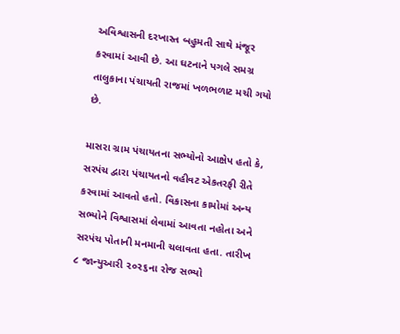અવિશ્વાસની દરખાસ્ત બહુમતી સાથે મંજૂર કરવામાં આવી છે. આ ઘટનાને પગલે સમગ્ર તાલુકાના પંચાયતી રાજમાં ખળભળાટ મચી ગયો છે.

માસરા ગ્રામ પંચાયતના સભ્યોનો આક્ષેપ હતો કે, સરપંચ દ્વારા પંચાયતનો વહીવટ એકતરફી રીતે કરવામાં આવતો હતો. વિકાસના કામોમાં અન્ય સભ્યોને વિશ્વાસમાં લેવામાં આવતા નહોતા અને સરપંચ પોતાની મનમાની ચલાવતા હતા. તારીખ ૮ જાન્યુઆરી ૨૦૨૬ના રોજ સભ્યો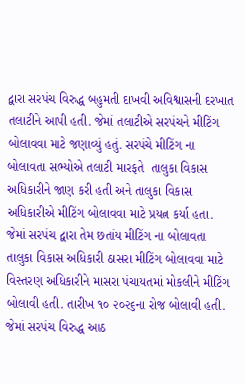દ્વારા સરપંચ વિરુદ્ધ બહુમતી દાખવી અવિશ્વાસની દરખાત તલાટીને આપી હતી. જેમાં તલાટીએ સરપંચને મીટિંગ બોલાવવા માટે જણાવ્યું હતું. સરપંચે મીટિંગ ના બોલાવતા સભ્યોએ તલાટી મારફતે  તાલુકા વિકાસ અધિકારીને જાણ કરી હતી અને તાલુકા વિકાસ અધિકારીએ મીટિંગ બોલાવવા માટે પ્રયત્ન કર્યા હતા. જેમાં સરપંચ દ્વારા તેમ છતાંય મીટિંગ ના બોલાવતા તાલુકા વિકાસ અધિકારી ઠાસરા મીટિંગ બોલાવવા માટે વિસ્તરણ અધિકારીને માસરા પંચાયતમાં મોકલીને મીટિંગ બોલાવી હતી. તારીખ ૧૦ ૨૦૨૬ના રોજ બોલાવી હતી. જેમાં સરપંચ વિરુદ્ધ આઠ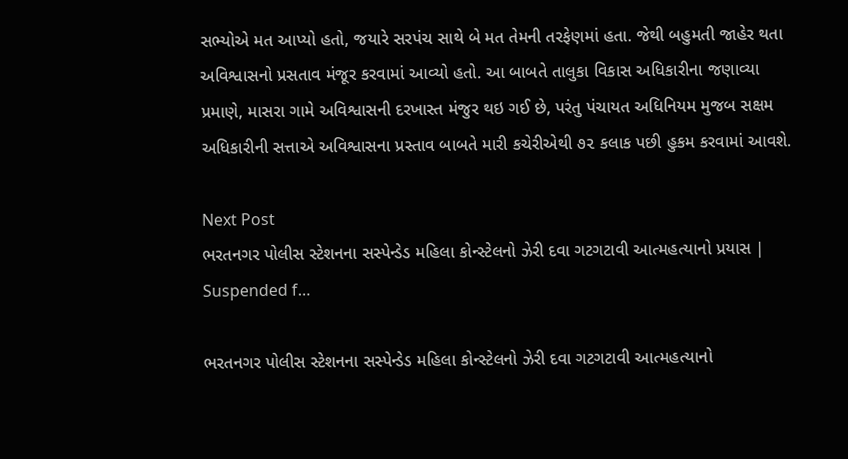સભ્યોએ મત આપ્યો હતો, જયારે સરપંચ સાથે બે મત તેમની તરફેણમાં હતા. જેથી બહુમતી જાહેર થતા અવિશ્વાસનો પ્રસતાવ મંજૂર કરવામાં આવ્યો હતો. આ બાબતે તાલુકા વિકાસ અધિકારીના જણાવ્યા પ્રમાણે, માસરા ગામે અવિશ્વાસની દરખાસ્ત મંજુર થઇ ગઈ છે, પરંતુ પંચાયત અધિનિયમ મુજબ સક્ષમ અધિકારીની સત્તાએ અવિશ્વાસના પ્રસ્તાવ બાબતે મારી કચેરીએથી ૭૨ કલાક પછી હુકમ કરવામાં આવશે.

Next Post
ભરતનગર પોલીસ સ્ટેશનના સસ્પેન્ડેડ મહિલા કોન્સ્ટેલનો ઝેરી દવા ગટગટાવી આત્મહત્યાનો પ્રયાસ | Suspended f…

ભરતનગર પોલીસ સ્ટેશનના સસ્પેન્ડેડ મહિલા કોન્સ્ટેલનો ઝેરી દવા ગટગટાવી આત્મહત્યાનો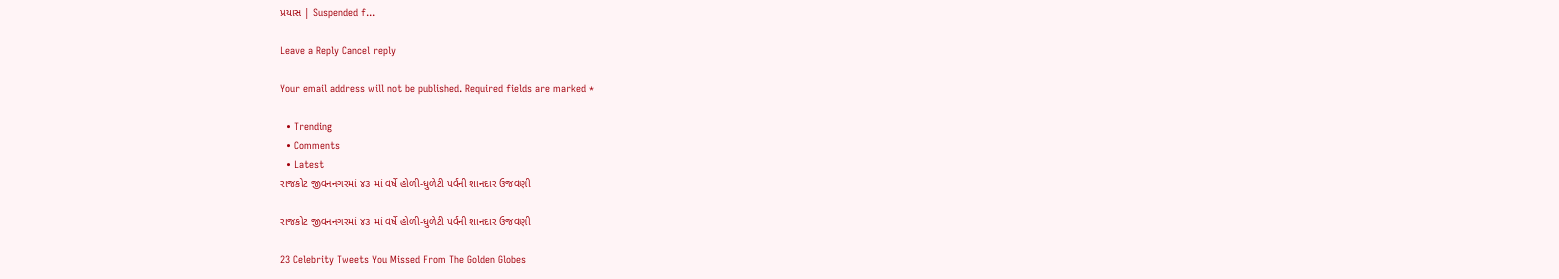પ્રયાસ | Suspended f...

Leave a Reply Cancel reply

Your email address will not be published. Required fields are marked *

  • Trending
  • Comments
  • Latest
રાજકોટ જીવનનગરમાં ૪૩ માં વર્ષે હોળી-ધુળેટી પર્વની શાનદાર ઉજવણી

રાજકોટ જીવનનગરમાં ૪૩ માં વર્ષે હોળી-ધુળેટી પર્વની શાનદાર ઉજવણી

23 Celebrity Tweets You Missed From The Golden Globes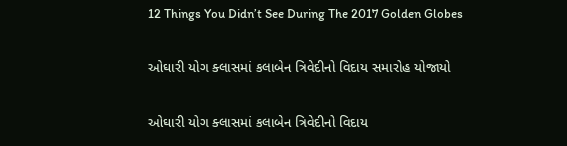12 Things You Didn’t See During The 2017 Golden Globes

ઓઘારી યોગ ક્લાસમાં કલાબેન ત્રિવેદીનો વિદાય સમારોહ યોજાયો

ઓઘારી યોગ ક્લાસમાં કલાબેન ત્રિવેદીનો વિદાય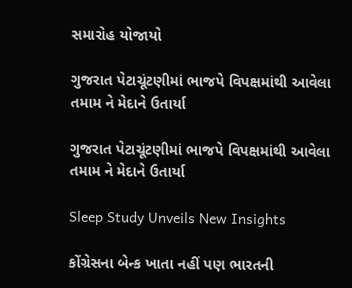સમારોહ યોજાયો

ગુજરાત પેટાચૂંટણીમાં ભાજપે વિપક્ષમાંથી આવેલા તમામ ને મેદાને ઉતાર્યા

ગુજરાત પેટાચૂંટણીમાં ભાજપે વિપક્ષમાંથી આવેલા તમામ ને મેદાને ઉતાર્યા

Sleep Study Unveils New Insights

કોંગ્રેસના બેન્ક ખાતા નહીં પણ ભારતની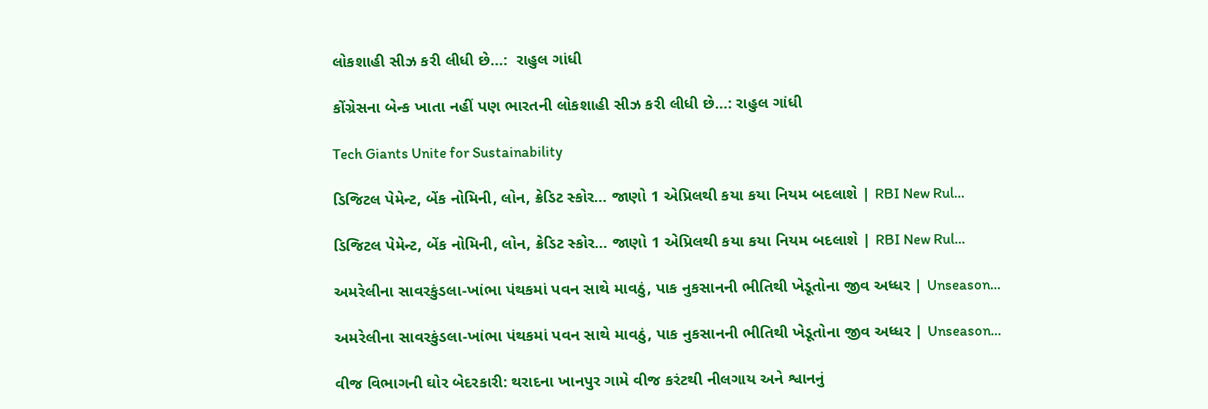લોકશાહી સીઝ કરી લીધી છે…:  રાહુલ ગાંધી

કોંગ્રેસના બેન્ક ખાતા નહીં પણ ભારતની લોકશાહી સીઝ કરી લીધી છે…: રાહુલ ગાંધી

Tech Giants Unite for Sustainability

ડિજિટલ પેમેન્ટ, બેંક નોમિની, લોન, ક્રેડિટ સ્કોર… જાણો 1 એપ્રિલથી કયા કયા નિયમ બદલાશે | RBI New Rul…

ડિજિટલ પેમેન્ટ, બેંક નોમિની, લોન, ક્રેડિટ સ્કોર… જાણો 1 એપ્રિલથી કયા કયા નિયમ બદલાશે | RBI New Rul…

અમરેલીના સાવરકુંડલા-ખાંભા પંથકમાં પવન સાથે માવઠું, પાક નુકસાનની ભીતિથી ખેડૂતોના જીવ અધ્ધર | Unseason…

અમરેલીના સાવરકુંડલા-ખાંભા પંથકમાં પવન સાથે માવઠું, પાક નુકસાનની ભીતિથી ખેડૂતોના જીવ અધ્ધર | Unseason…

વીજ વિભાગની ઘોર બેદરકારી: થરાદના ખાનપુર ગામે વીજ કરંટથી નીલગાય અને શ્વાનનું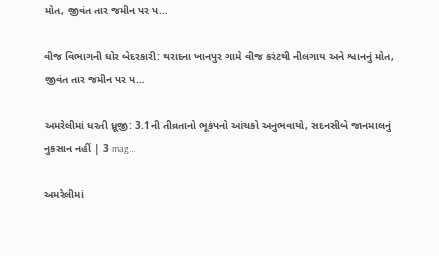મોત, જીવંત તાર જમીન પર પ…

વીજ વિભાગની ઘોર બેદરકારી: થરાદના ખાનપુર ગામે વીજ કરંટથી નીલગાય અને શ્વાનનું મોત, જીવંત તાર જમીન પર પ…

અમરેલીમાં ધરતી ધ્રૂજી: 3.1ની તીવ્રતાનો ભૂકંપનો આંચકો અનુભવાયો, સદનસીબે જાનમાલનું નુકસાન નહીં | 3 mag…

અમરેલીમાં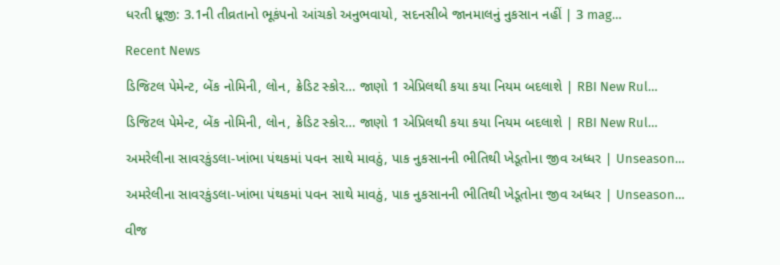ધરતી ધ્રૂજી: 3.1ની તીવ્રતાનો ભૂકંપનો આંચકો અનુભવાયો, સદનસીબે જાનમાલનું નુકસાન નહીં | 3 mag…

Recent News

ડિજિટલ પેમેન્ટ, બેંક નોમિની, લોન, ક્રેડિટ સ્કોર… જાણો 1 એપ્રિલથી કયા કયા નિયમ બદલાશે | RBI New Rul…

ડિજિટલ પેમેન્ટ, બેંક નોમિની, લોન, ક્રેડિટ સ્કોર… જાણો 1 એપ્રિલથી કયા કયા નિયમ બદલાશે | RBI New Rul…

અમરેલીના સાવરકુંડલા-ખાંભા પંથકમાં પવન સાથે માવઠું, પાક નુકસાનની ભીતિથી ખેડૂતોના જીવ અધ્ધર | Unseason…

અમરેલીના સાવરકુંડલા-ખાંભા પંથકમાં પવન સાથે માવઠું, પાક નુકસાનની ભીતિથી ખેડૂતોના જીવ અધ્ધર | Unseason…

વીજ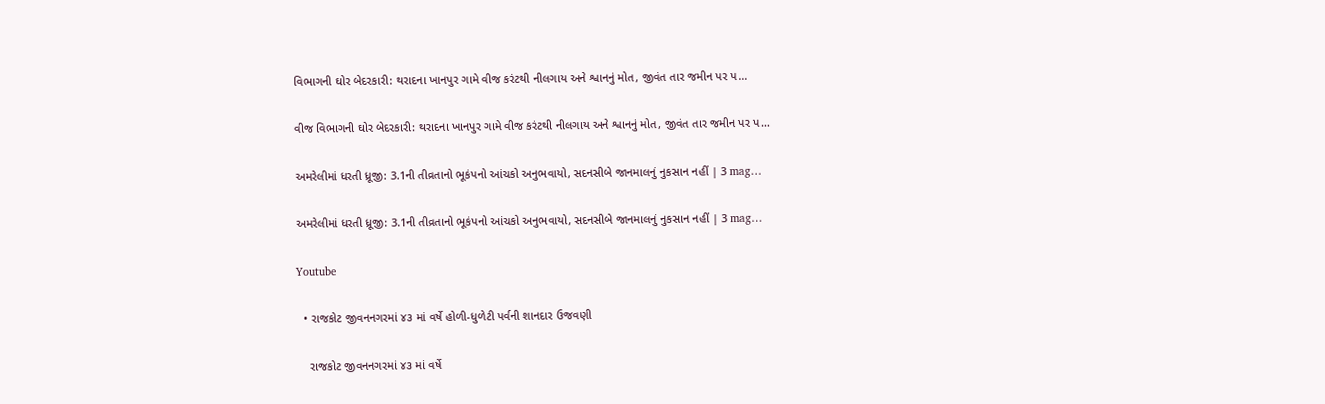વિભાગની ઘોર બેદરકારી: થરાદના ખાનપુર ગામે વીજ કરંટથી નીલગાય અને શ્વાનનું મોત, જીવંત તાર જમીન પર પ…

વીજ વિભાગની ઘોર બેદરકારી: થરાદના ખાનપુર ગામે વીજ કરંટથી નીલગાય અને શ્વાનનું મોત, જીવંત તાર જમીન પર પ…

અમરેલીમાં ધરતી ધ્રૂજી: 3.1ની તીવ્રતાનો ભૂકંપનો આંચકો અનુભવાયો, સદનસીબે જાનમાલનું નુકસાન નહીં | 3 mag…

અમરેલીમાં ધરતી ધ્રૂજી: 3.1ની તીવ્રતાનો ભૂકંપનો આંચકો અનુભવાયો, સદનસીબે જાનમાલનું નુકસાન નહીં | 3 mag…

Youtube

  • રાજકોટ જીવનનગરમાં ૪૩ માં વર્ષે હોળી-ધુળેટી પર્વની શાનદાર ઉજવણી

    રાજકોટ જીવનનગરમાં ૪૩ માં વર્ષે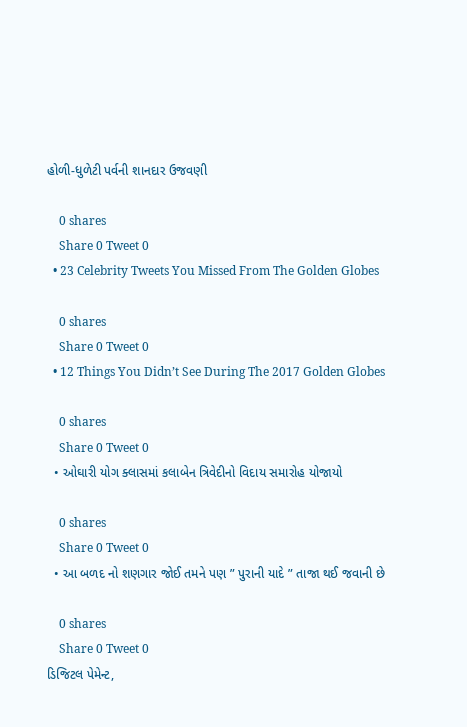હોળી-ધુળેટી પર્વની શાનદાર ઉજવણી

    0 shares
    Share 0 Tweet 0
  • 23 Celebrity Tweets You Missed From The Golden Globes

    0 shares
    Share 0 Tweet 0
  • 12 Things You Didn’t See During The 2017 Golden Globes

    0 shares
    Share 0 Tweet 0
  • ઓઘારી યોગ ક્લાસમાં કલાબેન ત્રિવેદીનો વિદાય સમારોહ યોજાયો

    0 shares
    Share 0 Tweet 0
  • આ બળદ નો શણગાર જોઈ તમને પણ ” પુરાની યાદે ” તાજા થઈ જવાની છે

    0 shares
    Share 0 Tweet 0
ડિજિટલ પેમેન્ટ,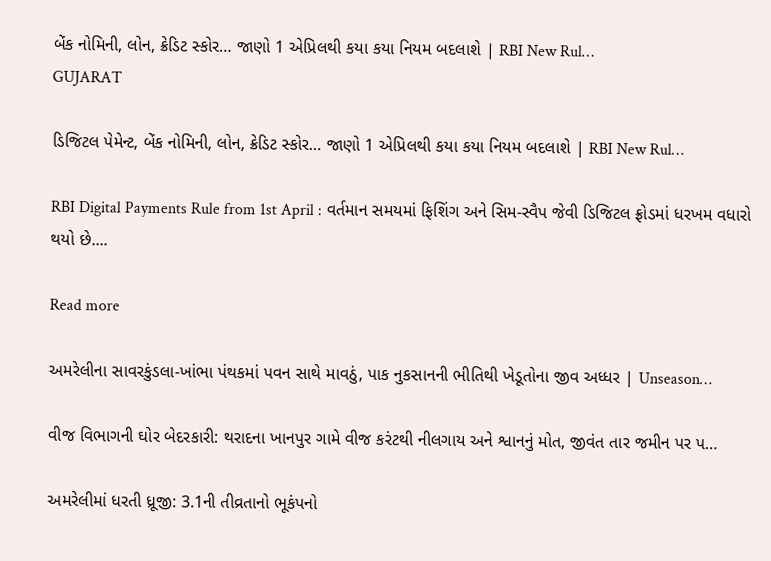બેંક નોમિની, લોન, ક્રેડિટ સ્કોર… જાણો 1 એપ્રિલથી કયા કયા નિયમ બદલાશે | RBI New Rul…
GUJARAT

ડિજિટલ પેમેન્ટ, બેંક નોમિની, લોન, ક્રેડિટ સ્કોર… જાણો 1 એપ્રિલથી કયા કયા નિયમ બદલાશે | RBI New Rul…

RBI Digital Payments Rule from 1st April : વર્તમાન સમયમાં ફિશિંગ અને સિમ-સ્વૈપ જેવી ડિજિટલ ફ્રોડમાં ધરખમ વધારો થયો છે....

Read more

અમરેલીના સાવરકુંડલા-ખાંભા પંથકમાં પવન સાથે માવઠું, પાક નુકસાનની ભીતિથી ખેડૂતોના જીવ અધ્ધર | Unseason…

વીજ વિભાગની ઘોર બેદરકારી: થરાદના ખાનપુર ગામે વીજ કરંટથી નીલગાય અને શ્વાનનું મોત, જીવંત તાર જમીન પર પ…

અમરેલીમાં ધરતી ધ્રૂજી: 3.1ની તીવ્રતાનો ભૂકંપનો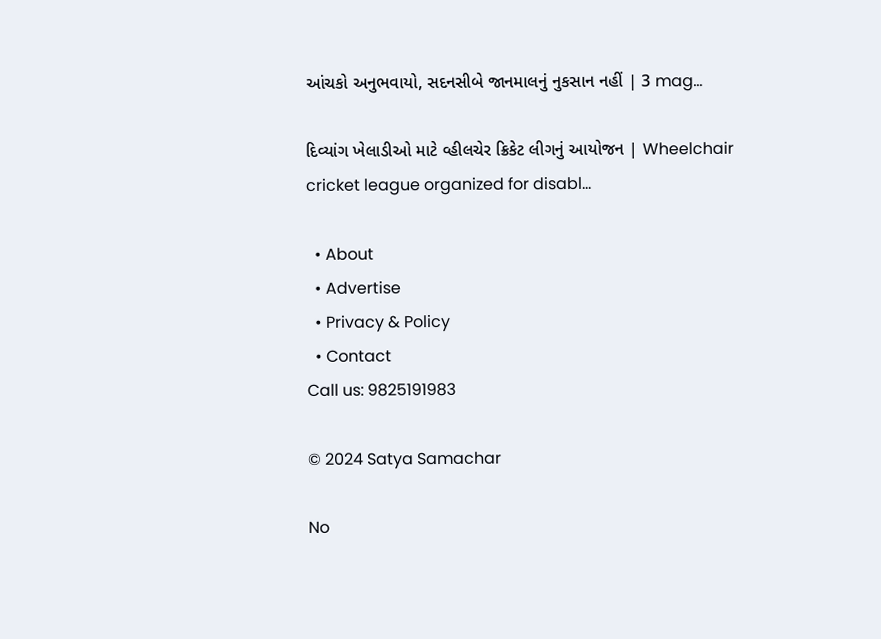આંચકો અનુભવાયો, સદનસીબે જાનમાલનું નુકસાન નહીં | 3 mag…

દિવ્યાંગ ખેલાડીઓ માટે વ્હીલચેર ક્રિકેટ લીગનું આયોજન | Wheelchair cricket league organized for disabl…

  • About
  • Advertise
  • Privacy & Policy
  • Contact
Call us: 9825191983

© 2024 Satya Samachar

No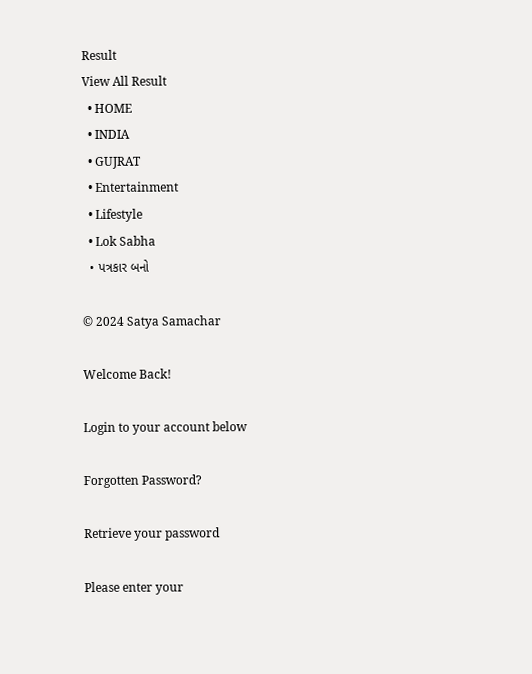Result
View All Result
  • HOME
  • INDIA
  • GUJRAT
  • Entertainment
  • Lifestyle
  • Lok Sabha
  • પત્રકાર બનો

© 2024 Satya Samachar

Welcome Back!

Login to your account below

Forgotten Password?

Retrieve your password

Please enter your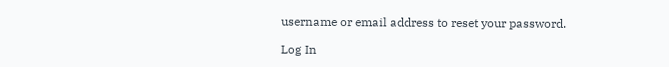username or email address to reset your password.

Log In